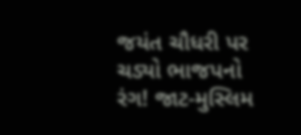જયંત ચૌધરી પર ચડ્યો ભાજપનો રંગ! જાટ-મુસ્લિમ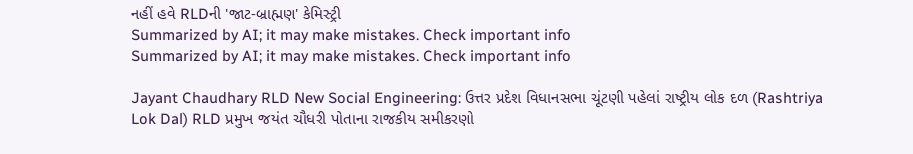નહીં હવે RLDની 'જાટ-બ્રાહ્મણ' કેમિસ્ટ્રી
Summarized by AI; it may make mistakes. Check important info
Summarized by AI; it may make mistakes. Check important info

Jayant Chaudhary RLD New Social Engineering: ઉત્તર પ્રદેશ વિધાનસભા ચૂંટણી પહેલાં રાષ્ટ્રીય લોક દળ (Rashtriya Lok Dal) RLD પ્રમુખ જયંત ચૌધરી પોતાના રાજકીય સમીકરણો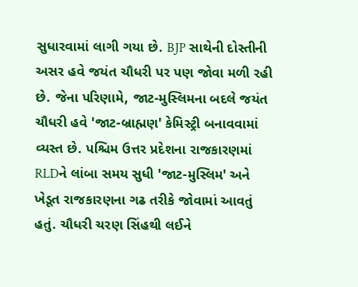સુધારવામાં લાગી ગયા છે. BJP સાથેની દોસ્તીની અસર હવે જયંત ચૌધરી પર પણ જોવા મળી રહી છે. જેના પરિણામે, જાટ-મુસ્લિમના બદલે જયંત ચૌધરી હવે 'જાટ-બ્રાહ્મણ' કેમિસ્ટ્રી બનાવવામાં વ્યસ્ત છે. પશ્ચિમ ઉત્તર પ્રદેશના રાજકારણમાં RLDને લાંબા સમય સુધી 'જાટ-મુસ્લિમ' અને ખેડૂત રાજકારણના ગઢ તરીકે જોવામાં આવતું હતું. ચૌધરી ચરણ સિંહથી લઈને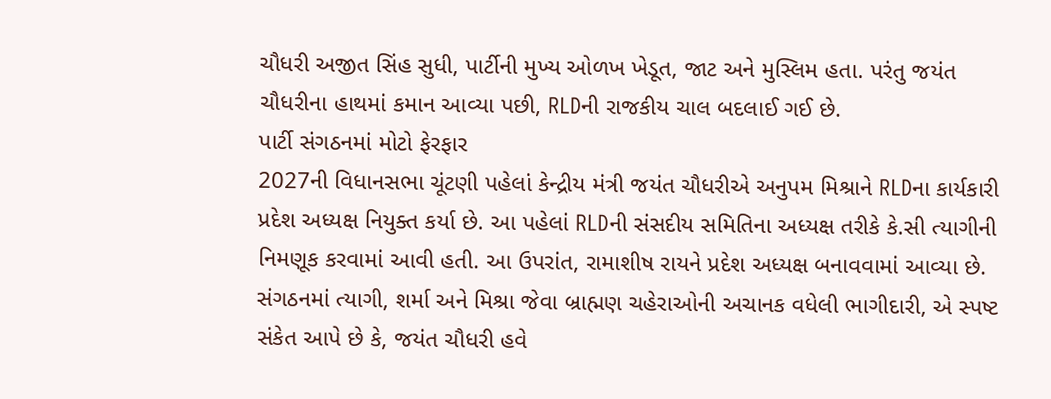ચૌધરી અજીત સિંહ સુધી, પાર્ટીની મુખ્ય ઓળખ ખેડૂત, જાટ અને મુસ્લિમ હતા. પરંતુ જયંત ચૌધરીના હાથમાં કમાન આવ્યા પછી, RLDની રાજકીય ચાલ બદલાઈ ગઈ છે.
પાર્ટી સંગઠનમાં મોટો ફેરફાર
2027ની વિધાનસભા ચૂંટણી પહેલાં કેન્દ્રીય મંત્રી જયંત ચૌધરીએ અનુપમ મિશ્રાને RLDના કાર્યકારી પ્રદેશ અધ્યક્ષ નિયુક્ત કર્યા છે. આ પહેલાં RLDની સંસદીય સમિતિના અધ્યક્ષ તરીકે કે.સી ત્યાગીની નિમણૂક કરવામાં આવી હતી. આ ઉપરાંત, રામાશીષ રાયને પ્રદેશ અધ્યક્ષ બનાવવામાં આવ્યા છે. સંગઠનમાં ત્યાગી, શર્મા અને મિશ્રા જેવા બ્રાહ્મણ ચહેરાઓની અચાનક વધેલી ભાગીદારી, એ સ્પષ્ટ સંકેત આપે છે કે, જયંત ચૌધરી હવે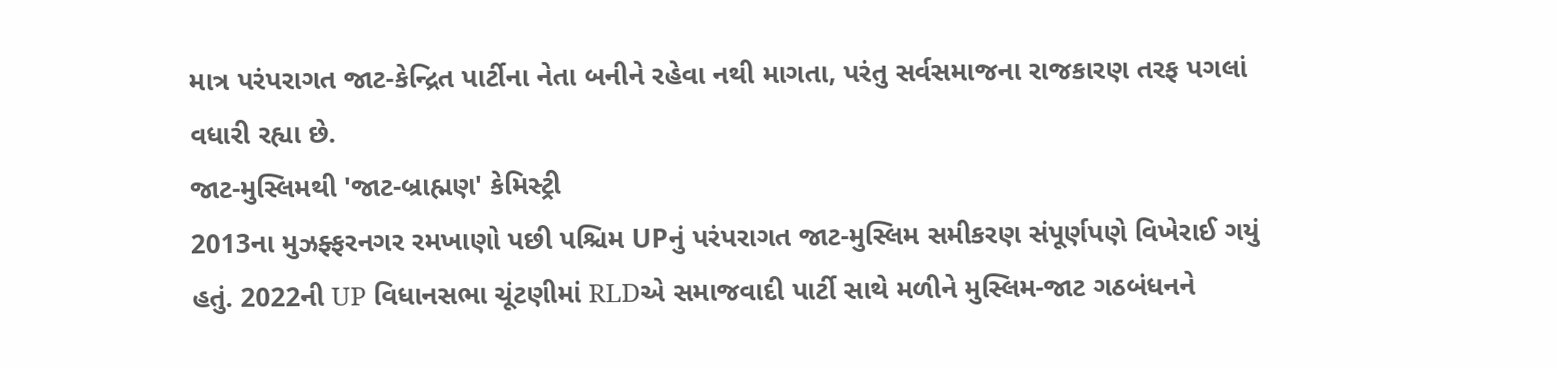માત્ર પરંપરાગત જાટ-કેન્દ્રિત પાર્ટીના નેતા બનીને રહેવા નથી માગતા, પરંતુ સર્વસમાજના રાજકારણ તરફ પગલાં વધારી રહ્યા છે.
જાટ-મુસ્લિમથી 'જાટ-બ્રાહ્મણ' કેમિસ્ટ્રી
2013ના મુઝફ્ફરનગર રમખાણો પછી પશ્ચિમ UPનું પરંપરાગત જાટ-મુસ્લિમ સમીકરણ સંપૂર્ણપણે વિખેરાઈ ગયું હતું. 2022ની UP વિધાનસભા ચૂંટણીમાં RLDએ સમાજવાદી પાર્ટી સાથે મળીને મુસ્લિમ-જાટ ગઠબંધનને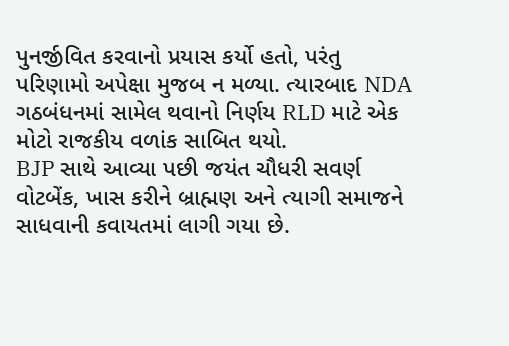પુનર્જીવિત કરવાનો પ્રયાસ કર્યો હતો, પરંતુ પરિણામો અપેક્ષા મુજબ ન મળ્યા. ત્યારબાદ NDA ગઠબંધનમાં સામેલ થવાનો નિર્ણય RLD માટે એક મોટો રાજકીય વળાંક સાબિત થયો.
BJP સાથે આવ્યા પછી જયંત ચૌધરી સવર્ણ વોટબેંક, ખાસ કરીને બ્રાહ્મણ અને ત્યાગી સમાજને સાધવાની કવાયતમાં લાગી ગયા છે.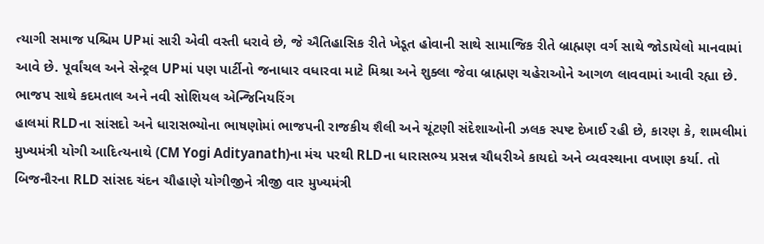ત્યાગી સમાજ પશ્ચિમ UPમાં સારી એવી વસ્તી ધરાવે છે, જે ઐતિહાસિક રીતે ખેડૂત હોવાની સાથે સામાજિક રીતે બ્રાહ્મણ વર્ગ સાથે જોડાયેલો માનવામાં આવે છે. પૂર્વાંચલ અને સેન્ટ્રલ UPમાં પણ પાર્ટીનો જનાધાર વધારવા માટે મિશ્રા અને શુક્લા જેવા બ્રાહ્મણ ચહેરાઓને આગળ લાવવામાં આવી રહ્યા છે.
ભાજપ સાથે કદમતાલ અને નવી સોશિયલ એન્જિનિયરિંગ
હાલમાં RLDના સાંસદો અને ધારાસભ્યોના ભાષણોમાં ભાજપની રાજકીય શૈલી અને ચૂંટણી સંદેશાઓની ઝલક સ્પષ્ટ દેખાઈ રહી છે, કારણ કે, શામલીમાં મુખ્યમંત્રી યોગી આદિત્યનાથે (CM Yogi Adityanath)ના મંચ પરથી RLDના ધારાસભ્ય પ્રસન્ન ચૌધરીએ કાયદો અને વ્યવસ્થાના વખાણ કર્યા. તો બિજનૌરના RLD સાંસદ ચંદન ચૌહાણે યોગીજીને ત્રીજી વાર મુખ્યમંત્રી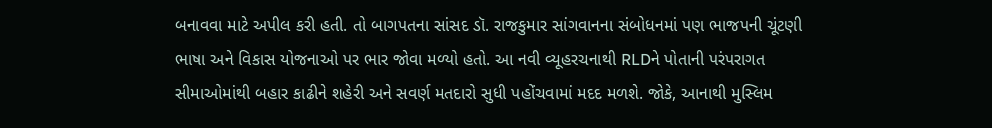બનાવવા માટે અપીલ કરી હતી. તો બાગપતના સાંસદ ડૉ. રાજકુમાર સાંગવાનના સંબોધનમાં પણ ભાજપની ચૂંટણી ભાષા અને વિકાસ યોજનાઓ પર ભાર જોવા મળ્યો હતો. આ નવી વ્યૂહરચનાથી RLDને પોતાની પરંપરાગત સીમાઓમાંથી બહાર કાઢીને શહેરી અને સવર્ણ મતદારો સુધી પહોંચવામાં મદદ મળશે. જોકે, આનાથી મુસ્લિમ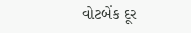વોટબેંક દૂર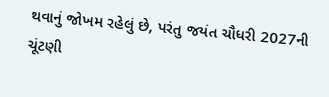થવાનું જોખમ રહેલું છે, પરંતુ જયંત ચૌધરી 2027ની ચૂંટણી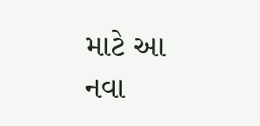માટે આ નવા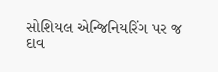સોશિયલ એન્જિનિયરિંગ પર જ દાવ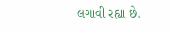લગાવી રહ્યા છે.